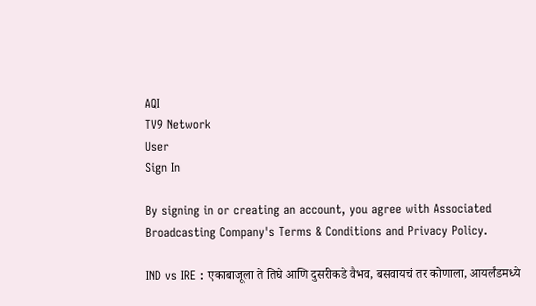AQI
TV9 Network
User
Sign In

By signing in or creating an account, you agree with Associated Broadcasting Company's Terms & Conditions and Privacy Policy.

IND vs IRE : एकाबाजूला ते तिघे आणि दुसरीकडे वैभव, बसवायचं तर कोणाला, आयर्लंडमध्ये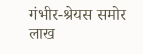गंभीर-श्रेयस समोर लाख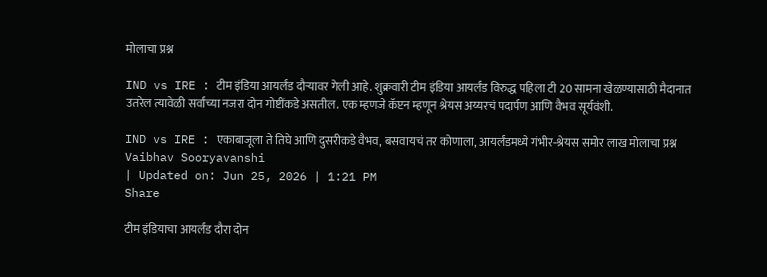मोलाचा प्रश्न

IND vs IRE : टीम इंडिया आयर्लंड दौऱ्यावर गेली आहे. शुक्रवारी टीम इंडिया आयर्लंड विरुद्ध पहिला टी 20 सामना खेळण्यासाठी मैदानात उतरेल त्यावेळी सर्वांच्या नजरा दोन गोष्टींकडे असतील. एक म्हणजे कॅप्टन म्हणून श्रेयस अय्यरचं पदार्पण आणि वैभव सूर्यवंशी.

IND vs IRE : एकाबाजूला ते तिघे आणि दुसरीकडे वैभव, बसवायचं तर कोणाला, आयर्लंडमध्ये गंभीर-श्रेयस समोर लाख मोलाचा प्रश्न
Vaibhav Sooryavanshi
| Updated on: Jun 25, 2026 | 1:21 PM
Share

टीम इंडियाचा आयर्लंड दौरा दोन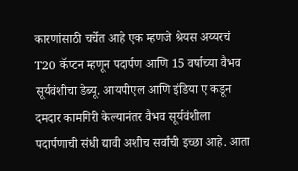कारणांसाठी चर्चेत आहे एक म्हणजे श्रेयस अय्यरचं T20 कॅप्टन म्हणून पदार्पण आणि 15 वर्षाच्या वैभव सूर्यवंशीचा डेब्यू. आयपीएल आणि इंडिया ए कडून दमदार कामगिरी केल्यानंतर वैभव सूर्यवंशीला पदार्पणाची संधी द्यावी अशीच सर्वांची इच्छा आहे. आता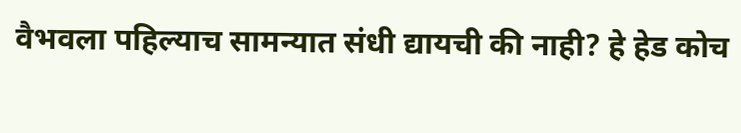वैभवला पहिल्याच सामन्यात संधी द्यायची की नाही? हे हेड कोच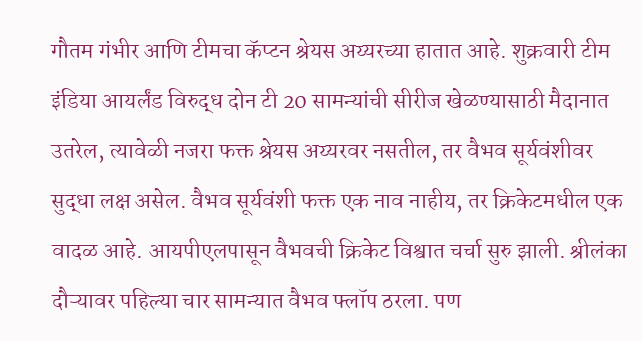गौतम गंभीर आणि टीमचा कॅप्टन श्रेयस अय्यरच्या हातात आहे. शुक्रवारी टीम इंडिया आयर्लंड विरुद्ध दोन टी 20 सामन्यांची सीरीज खेळण्यासाठी मैदानात उतरेल, त्यावेळी नजरा फक्त श्रेयस अय्यरवर नसतील, तर वैभव सूर्यवंशीवर सुद्धा लक्ष असेल. वैभव सूर्यवंशी फक्त एक नाव नाहीय, तर क्रिकेटमधील एक वादळ आहे. आयपीएलपासून वैभवची क्रिकेट विश्वात चर्चा सुरु झाली. श्रीलंका दौऱ्यावर पहिल्या चार सामन्यात वैभव फ्लॉप ठरला. पण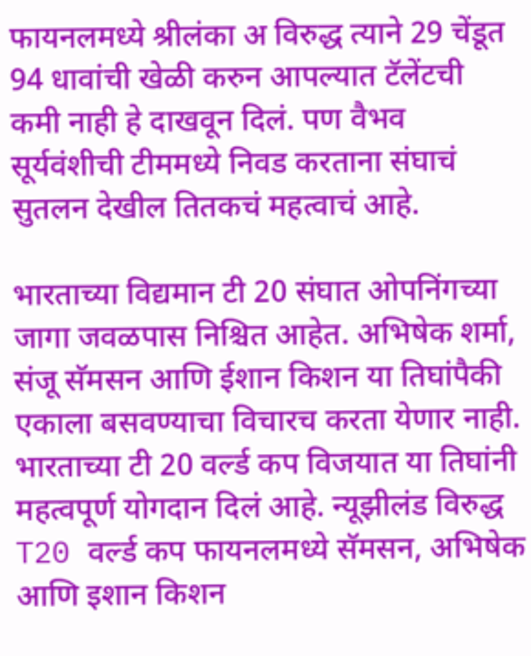फायनलमध्ये श्रीलंका अ विरुद्ध त्याने 29 चेंडूत 94 धावांची खेळी करुन आपल्यात टॅलेंटची कमी नाही हे दाखवून दिलं. पण वैभव सूर्यवंशीची टीममध्ये निवड करताना संघाचं सुतलन देखील तितकचं महत्वाचं आहे.

भारताच्या विद्यमान टी 20 संघात ओपनिंगच्या जागा जवळपास निश्चित आहेत. अभिषेक शर्मा, संजू सॅमसन आणि ईशान किशन या तिघांपैकी एकाला बसवण्याचा विचारच करता येणार नाही. भारताच्या टी 20 वर्ल्ड कप विजयात या तिघांनी महत्वपूर्ण योगदान दिलं आहे. न्यूझीलंड विरुद्ध T20 वर्ल्ड कप फायनलमध्ये सॅमसन, अभिषेक आणि इशान किशन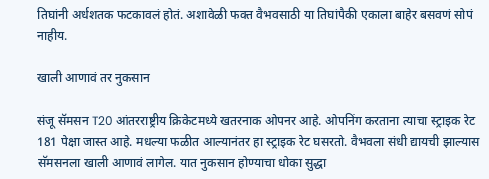तिघांनी अर्धशतक फटकावलं होतं. अशावेळी फक्त वैभवसाठी या तिघांपैकी एकाला बाहेर बसवणं सोपं नाहीय.

खाली आणावं तर नुकसान

संजू सॅमसन T20 आंतरराष्ट्रीय क्रिकेटमध्ये खतरनाक ओपनर आहे. ओपनिंग करताना त्याचा स्ट्राइक रेट 181 पेक्षा जास्त आहे. मधल्या फळीत आल्यानंतर हा स्ट्राइक रेट घसरतो. वैभवला संधी द्यायची झाल्यास सॅमसनला खाली आणावं लागेल. यात नुकसान होण्याचा धोका सुद्धा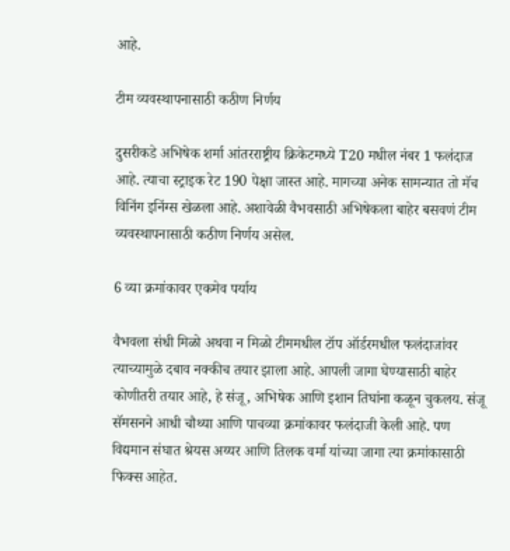आहे.

टीम व्यवस्थापनासाठी कठीण निर्णय

दुसरीकडे अभिषेक शर्मा आंतरराष्ट्रीय क्रिकेटमध्ये T20 मधील नंबर 1 फलंदाज आहे. त्याचा स्ट्राइक रेट 190 पेक्षा जास्त आहे. मागच्या अनेक सामन्यात तो मॅच विनिंग इनिंग्स खेळला आहे. अशावेळी वैभवसाठी अभिषेकला बाहेर बसवणं टीम व्यवस्थापनासाठी कठीण निर्णय असेल.

6 व्या क्रमांकावर एकमेव पर्याय

वैभवला संधी मिळो अथवा न मिळो टीममधील टॉप ऑर्डरमधील फलंदाजांवर त्याच्यामुळे दबाव नक्कीच तयार झाला आहे. आपली जागा घेण्यासाठी बाहेर कोणीतरी तयार आहे, हे संजू, अभिषेक आणि इशान तिघांना कळून चुकलय. संजू सॅमसनने आधी चौथ्या आणि पाचव्या क्रमांकावर फलंदाजी केली आहे. पण विद्यमान संघात श्रेयस अय्यर आणि तिलक वर्मा यांच्या जागा त्या क्रमांकासाठी फिक्स आहेत.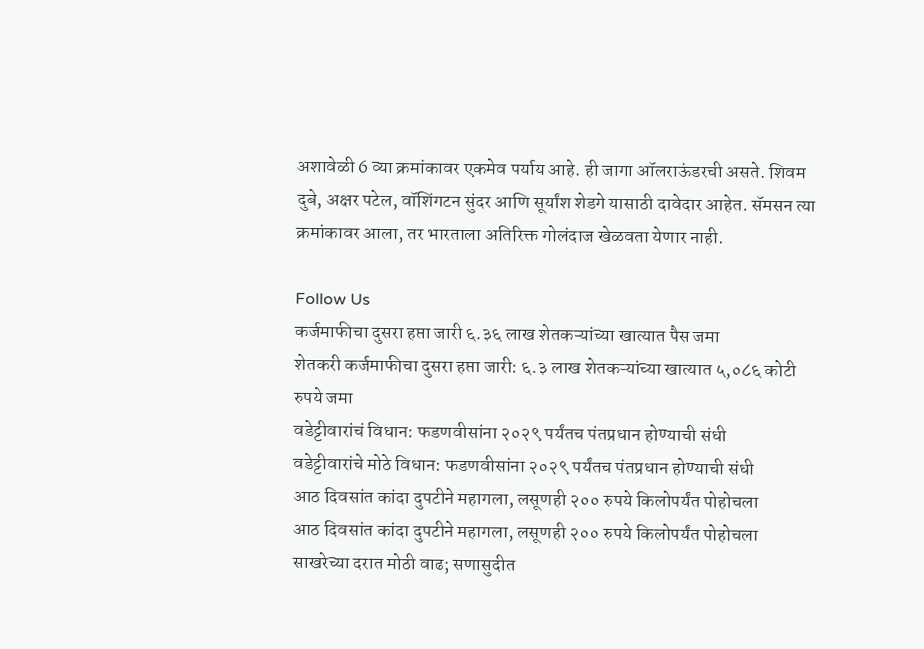अशावेळी 6 व्या क्रमांकावर एकमेव पर्याय आहे. ही जागा ऑलराऊंडरची असते. शिवम दुबे, अक्षर पटेल, वॉशिंगटन सुंदर आणि सूर्यांश शेडगे यासाठी दावेदार आहेत. सॅमसन त्या क्रमांकावर आला, तर भारताला अतिरिक्त गोलंदाज खेळवता येणार नाही.

Follow Us
कर्जमाफीचा दुसरा हप्ता जारी ६.३६ लाख शेतकऱ्यांच्या खात्यात पैस जमा
शेतकरी कर्जमाफीचा दुसरा हप्ता जारी: ६.३ लाख शेतकऱ्यांच्या खात्यात ५,०८६ कोटी रुपये जमा
वडेट्टीवारांचं विधान: फडणवीसांना २०२९ पर्यंतच पंतप्रधान होण्याची संधी
वडेट्टीवारांचे मोठे विधान: फडणवीसांना २०२९ पर्यंतच पंतप्रधान होण्याची संधी
आठ दिवसांत कांदा दुपटीने महागला, लसूणही २०० रुपये किलोपर्यंत पोहोचला
आठ दिवसांत कांदा दुपटीने महागला, लसूणही २०० रुपये किलोपर्यंत पोहोचला
साखरेच्या दरात मोठी वाढ; सणासुदीत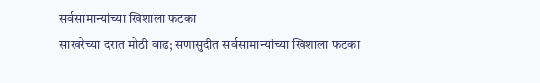सर्वसामान्यांच्या खिशाला फटका
साखरेच्या दरात मोठी वाढ; सणासुदीत सर्वसामान्यांच्या खिशाला फटका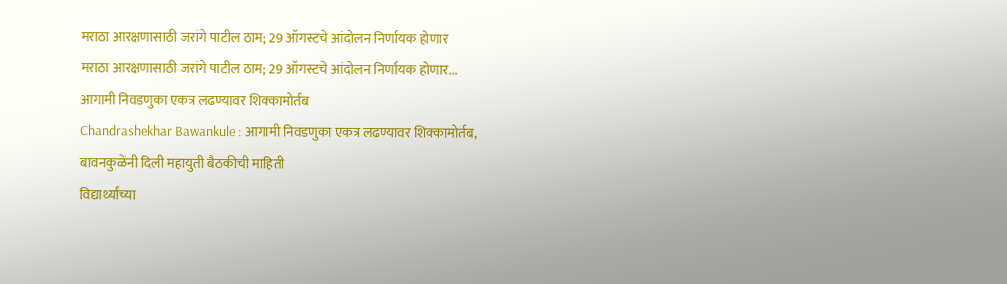मराठा आरक्षणासाठी जरांगे पाटील ठाम; 29 ऑगस्टचे आंदोलन निर्णायक होणार
मराठा आरक्षणासाठी जरांगे पाटील ठाम; 29 ऑगस्टचे आंदोलन निर्णायक होणार...
आगामी निवडणुका एकत्र लढण्यावर शिक्कामोर्तब
Chandrashekhar Bawankule : आगामी निवडणुका एकत्र लढण्यावर शिक्कामोर्तब, बावनकुळेंनी दिली महायुती बैठकीची माहिती
विद्यार्थ्यांच्या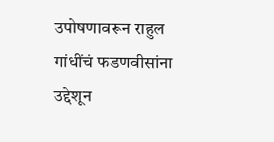उपोषणावरून राहुल गांधींचं फडणवीसांना उद्देशून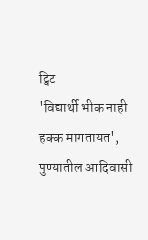ट्विट
'विद्यार्थी भीक नाही हक्क मागतायत', पुण्यातील आदिवासी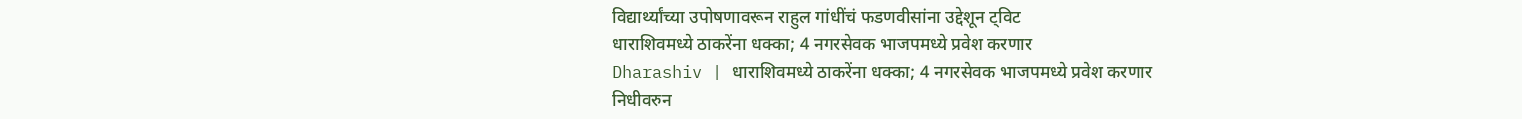विद्यार्थ्यांच्या उपोषणावरून राहुल गांधींचं फडणवीसांना उद्देशून ट्विट
धाराशिवमध्ये ठाकरेंना धक्का; 4 नगरसेवक भाजपमध्ये प्रवेश करणार
Dharashiv | धाराशिवमध्ये ठाकरेंना धक्का; 4 नगरसेवक भाजपमध्ये प्रवेश करणार
निधीवरुन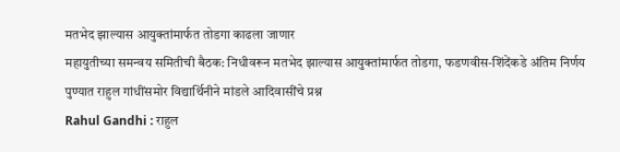मतभेद झाल्यास आयुक्तांमार्फत तोडगा काढला जाणार
महायुतीच्या समन्वय समितीची बैठक: निधीवरून मतभेद झाल्यास आयुक्तांमार्फत तोडगा, फडणवीस-शिंदेंकडे अंतिम निर्णय
पुण्यात राहुल गांधींसमोर विद्यार्थिनीने मांडले आदिवासींचे प्रश्न
Rahul Gandhi : राहुल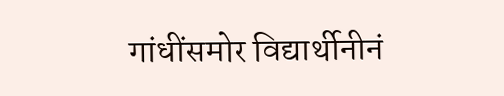गांधींसमोर विद्यार्थीनीनं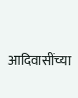आदिवासींच्या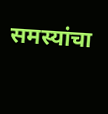समस्यांचा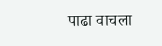पाढा वाचला